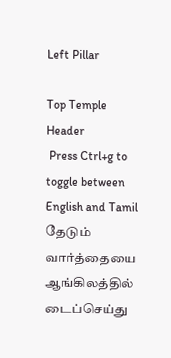Left Pillar

Top Temple Header
 Press Ctrl+g to toggle between English and Tamil
தேடும் வார்த்தையை ஆங்கிலத்தில் டைப்செய்து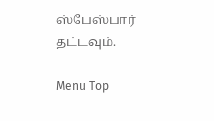ஸ்பேஸ்பார் தட்டவும்.

Menu Top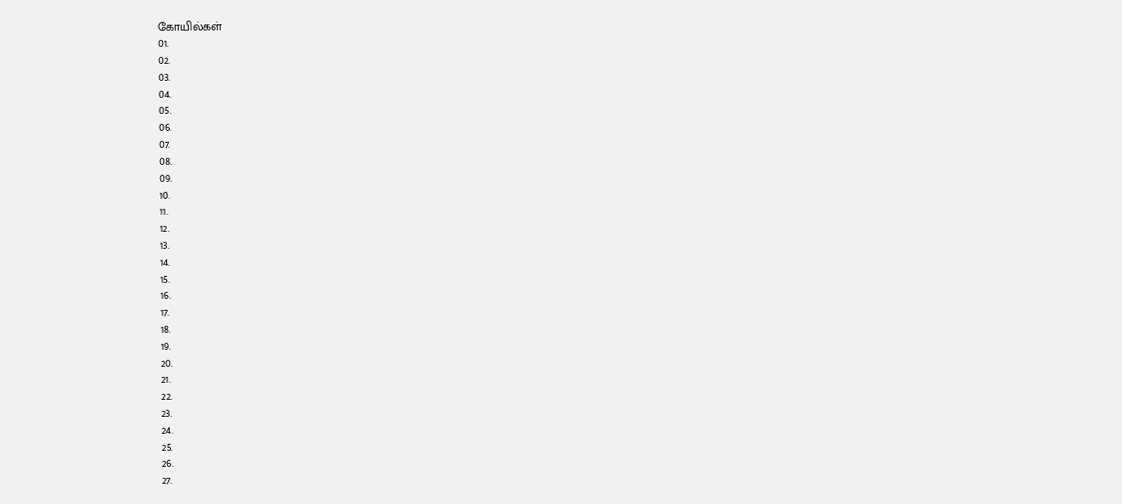கோயில்கள்
01.
02.
03.
04.
05.
06.
07.
08.
09.
10.
11.
12.
13.
14.
15.
16.
17.
18.
19.
20.
21.
22.
23.
24.
25.
26.
27.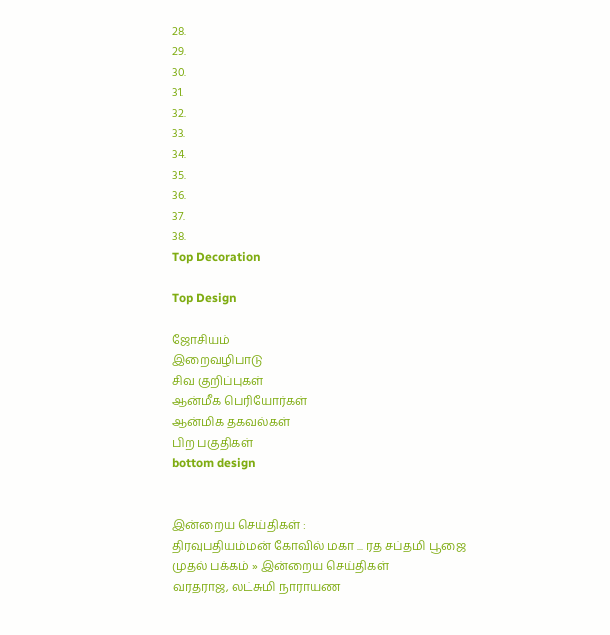28.
29.
30.
31.
32.
33.
34.
35.
36.
37.
38.
Top Decoration

Top Design

ஜோசியம்
இறைவழிபாடு
சிவ குறிப்புகள்
ஆன்மீக பெரியோர்கள்
ஆன்மிக தகவல்கள்
பிற பகுதிகள்
bottom design


இன்றைய செய்திகள் :
திரவுபதியம்மன் கோவில் மகா ... ரத சப்தமி பூஜை
முதல் பக்கம் » இன்றைய செய்திகள்
வரதராஜ, லட்சுமி நாராயண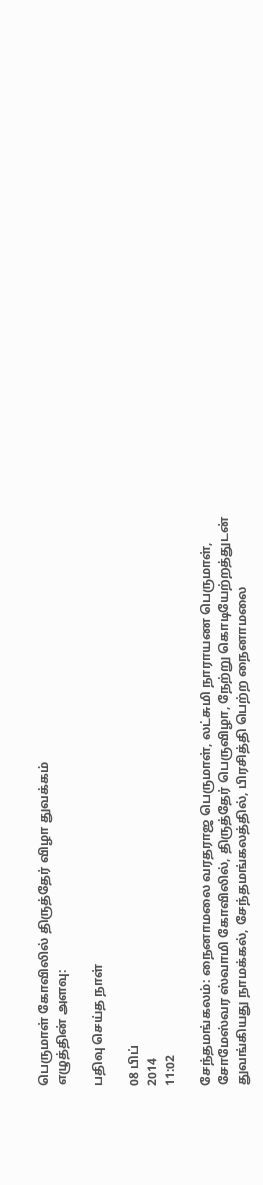பெருமாள் கோவிலில் திருத்தேர் விழா துவக்கம்
எழுத்தின் அளவு:

பதிவு செய்த நாள்

08 பிப்
2014
11:02

சேந்தமங்கலம்: நைனாமலை வரதராஜ பெருமாள், லட்சுமி நாராயண பெருமாள், சோமேஸ்வர ஸ்வாமி கோவிலில், திருத்தேர் பெருவிழா, நேற்று கொடியேற்றத்துடன் துவங்கியது நாமக்கல், சேந்தமங்கலத்தில், பிரசித்தி பெற்ற நைனாமலை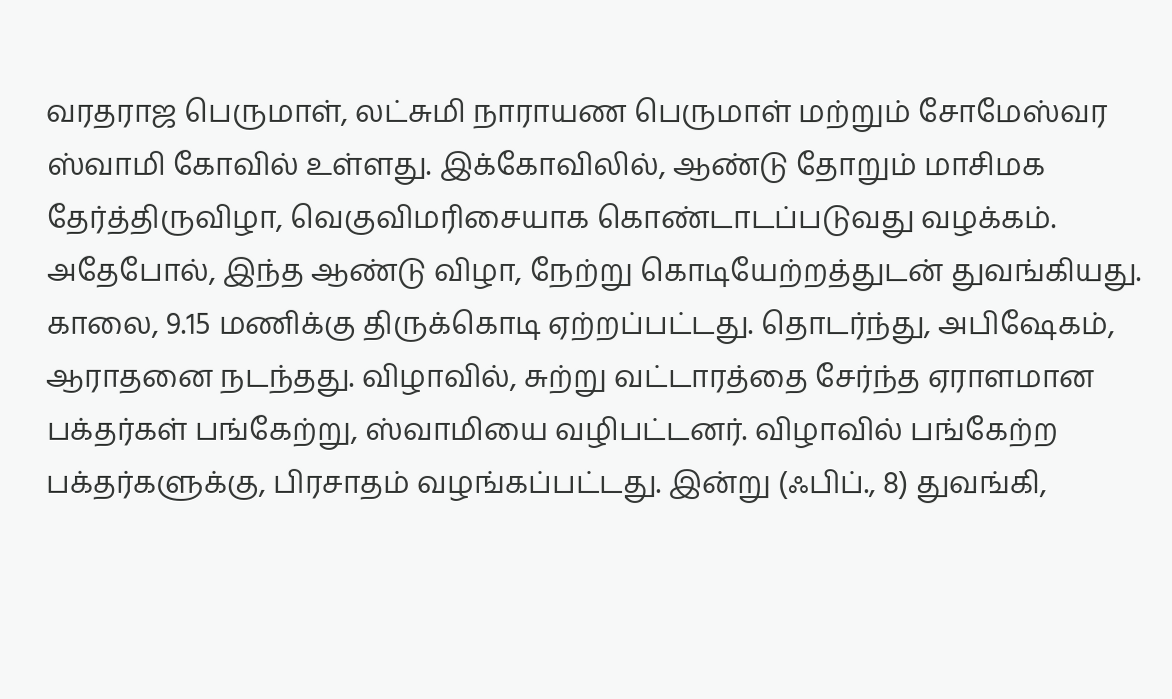வரதராஜ பெருமாள், லட்சுமி நாராயண பெருமாள் மற்றும் சோமேஸ்வர ஸ்வாமி கோவில் உள்ளது. இக்கோவிலில், ஆண்டு தோறும் மாசிமக தேர்த்திருவிழா, வெகுவிமரிசையாக கொண்டாடப்படுவது வழக்கம். அதேபோல், இந்த ஆண்டு விழா, நேற்று கொடியேற்றத்துடன் துவங்கியது. காலை, 9.15 மணிக்கு திருக்கொடி ஏற்றப்பட்டது. தொடர்ந்து, அபிஷேகம், ஆராதனை நடந்தது. விழாவில், சுற்று வட்டாரத்தை சேர்ந்த ஏராளமான பக்தர்கள் பங்கேற்று, ஸ்வாமியை வழிபட்டனர். விழாவில் பங்கேற்ற பக்தர்களுக்கு, பிரசாதம் வழங்கப்பட்டது. இன்று (ஃபிப்., 8) துவங்கி,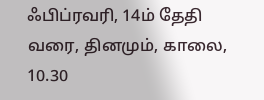ஃபிப்ரவரி, 14ம் தேதி வரை, தினமும், காலை, 10.30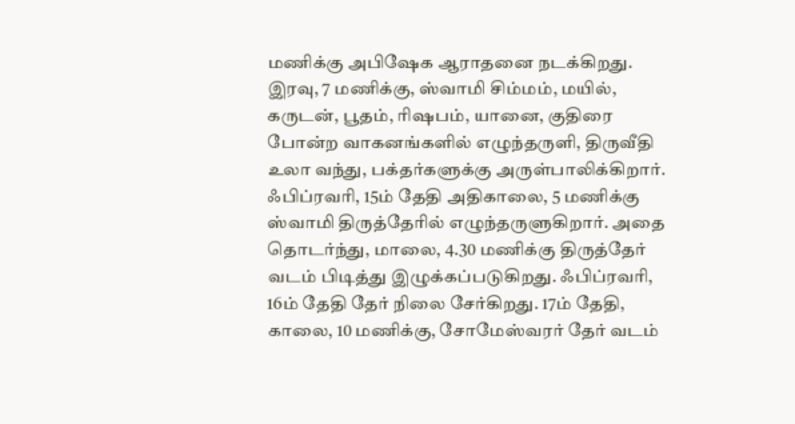மணிக்கு அபிஷேக ஆராதனை நடக்கிறது. இரவு, 7 மணிக்கு, ஸ்வாமி சிம்மம், மயில், கருடன், பூதம், ரிஷபம், யானை, குதிரை போன்ற வாகனங்களில் எழுந்தருளி, திருவீதி உலா வந்து, பக்தர்களுக்கு அருள்பாலிக்கிறார். ஃபிப்ரவரி, 15ம் தேதி அதிகாலை, 5 மணிக்கு ஸ்வாமி திருத்தேரில் எழுந்தருளுகிறார். அதை தொடர்ந்து, மாலை, 4.30 மணிக்கு திருத்தேர் வடம் பிடித்து இழுக்கப்படுகிறது. ஃபிப்ரவரி, 16ம் தேதி தேர் நிலை சேர்கிறது. 17ம் தேதி, காலை, 10 மணிக்கு, சோமேஸ்வரர் தேர் வடம்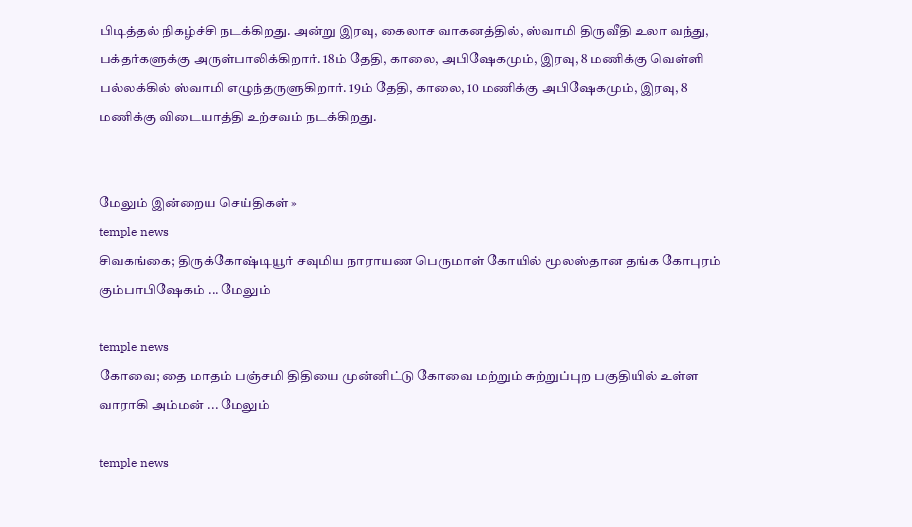பிடித்தல் நிகழ்ச்சி நடக்கிறது. அன்று இரவு, கைலாச வாகனத்தில், ஸ்வாமி திருவீதி உலா வந்து, பக்தர்களுக்கு அருள்பாலிக்கிறார். 18ம் தேதி, காலை, அபிஷேகமும், இரவு, 8 மணிக்கு வெள்ளி பல்லக்கில் ஸ்வாமி எழுந்தருளுகிறார். 19ம் தேதி, காலை, 10 மணிக்கு அபிஷேகமும், இரவு, 8 மணிக்கு விடையாத்தி உற்சவம் நடக்கிறது.


மேலும் இன்றைய செய்திகள் »
temple news
சிவகங்கை; திருக்கோஷ்டியூர் சவுமிய நாராயண பெருமாள் கோயில் மூலஸ்தான தங்க கோபுரம் கும்பாபிஷேகம் ... மேலும்

temple news
கோவை; தை மாதம் பஞ்சமி திதியை முன்னிட்டு கோவை மற்றும் சுற்றுப்புற பகுதியில் உள்ள வாராகி அம்மன் ... மேலும்

temple news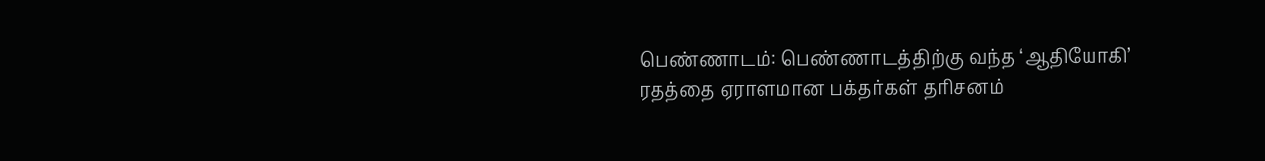பெண்ணாடம்: பெண்ணாடத்திற்கு வந்த ‘ஆதியோகி’ ரதத்தை ஏராளமான பக்தர்கள் தரிசனம்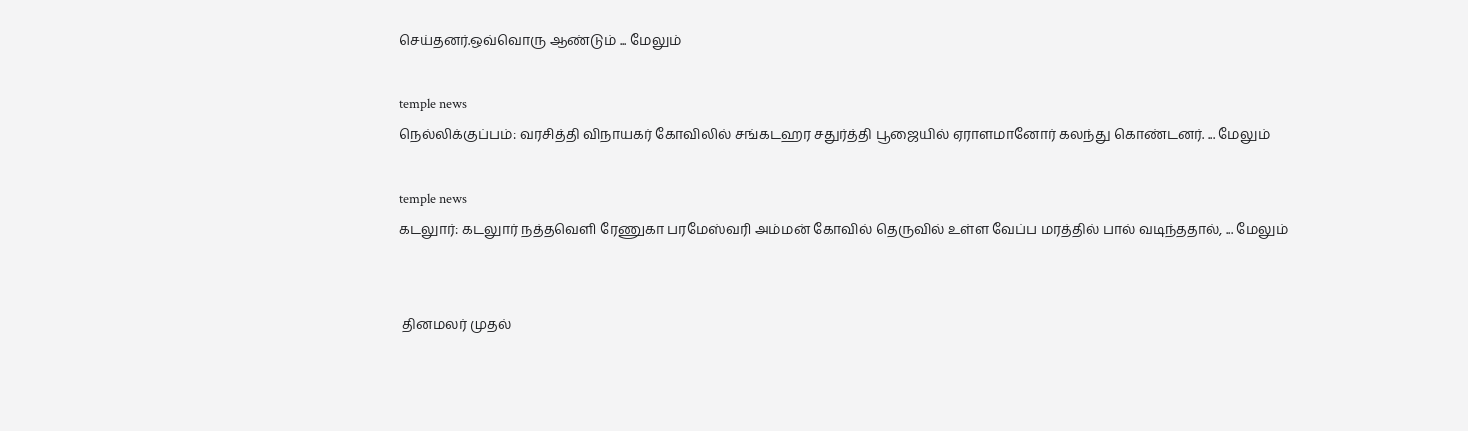செய்தனர்.ஒவ்வொரு ஆண்டும் ... மேலும்

temple news
நெல்லிக்குப்பம்: வரசித்தி விநாயகர் கோவிலில் சங்கடஹர சதுர்த்தி பூஜையில் ஏராளமானோர் கலந்து கொண்டனர். ... மேலும்

temple news
கடலுார்: கடலுார் நத்தவெளி ரேணுகா பரமேஸ்வரி அம்மன் கோவில் தெருவில் உள்ள வேப்ப மரத்தில் பால் வடிந்ததால், ... மேலும்


 தினமலர் முதல்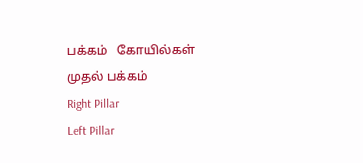பக்கம்   கோயில்கள் முதல் பக்கம்
Right Pillar
Left Pillar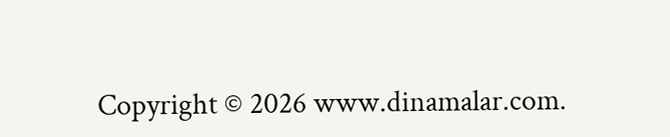Copyright © 2026 www.dinamalar.com.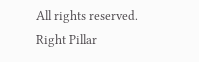All rights reserved.
Right Pillar